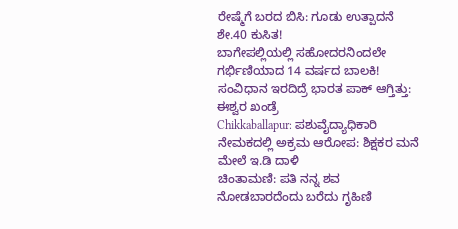ರೇಷ್ಮೆಗೆ ಬರದ ಬಿಸಿ: ಗೂಡು ಉತ್ಪಾದನೆ ಶೇ.40 ಕುಸಿತ!
ಬಾಗೇಪಲ್ಲಿಯಲ್ಲಿ ಸಹೋದರನಿಂದಲೇ ಗರ್ಭಿಣಿಯಾದ 14 ವರ್ಷದ ಬಾಲಕಿ!
ಸಂವಿಧಾನ ಇರದಿದ್ರೆ ಭಾರತ ಪಾಕ್ ಆಗ್ತಿತ್ತು: ಈಶ್ವರ ಖಂಡ್ರೆ
Chikkaballapur: ಪಶುವೈದ್ಯಾಧಿಕಾರಿ ನೇಮಕದಲ್ಲಿ ಅಕ್ರಮ ಆರೋಪ: ಶಿಕ್ಷಕರ ಮನೆ ಮೇಲೆ ಇ.ಡಿ ದಾಳಿ
ಚಿಂತಾಮಣಿ: ಪತಿ ನನ್ನ ಶವ ನೋಡಬಾರದೆಂದು ಬರೆದು ಗೃಹಿಣಿ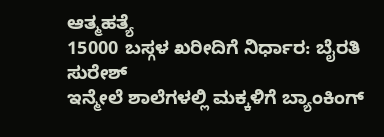ಆತ್ಮಹತ್ಯೆ
15000 ಬಸ್ಗಳ ಖರೀದಿಗೆ ನಿರ್ಧಾರ: ಬೈರತಿ ಸುರೇಶ್
ಇನ್ಮೇಲೆ ಶಾಲೆಗಳಲ್ಲಿ ಮಕ್ಕಳಿಗೆ ಬ್ಯಾಂಕಿಂಗ್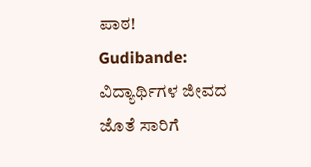ಪಾಠ!
Gudibande: ವಿದ್ಯಾರ್ಥಿಗಳ ಜೀವದ ಜೊತೆ ಸಾರಿಗೆ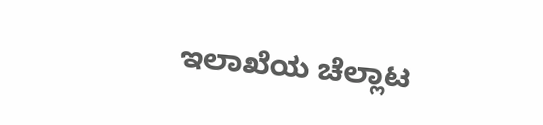ಇಲಾಖೆಯ ಚೆಲ್ಲಾಟ